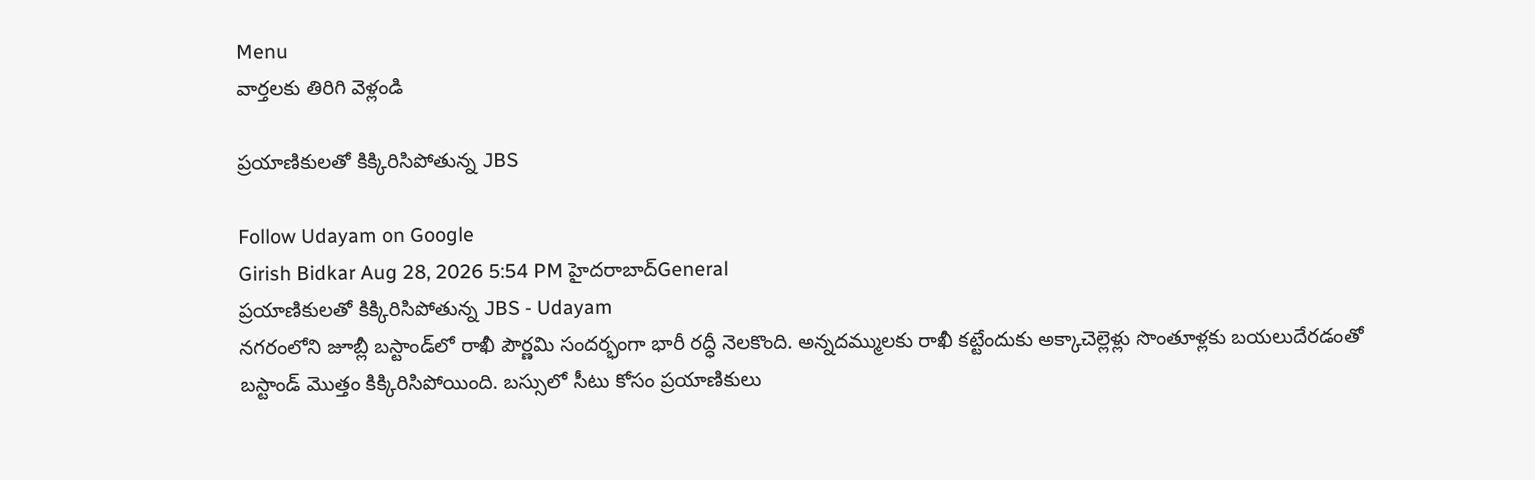Menu
వార్తలకు తిరిగి వెళ్లండి

ప్రయాణికులతో కిక్కిరిసిపోతున్న JBS

Follow Udayam on Google
Girish Bidkar Aug 28, 2026 5:54 PM హైదరాబాద్General
ప్రయాణికులతో కిక్కిరిసిపోతున్న JBS - Udayam
నగరంలోని జూబ్లీ బస్టాండ్‌లో రాఖీ పౌర్ణమి సందర్భంగా భారీ రద్ధీ నెలకొంది. అన్నదమ్ములకు రాఖీ కట్టేందుకు అక్కాచెల్లెళ్లు సొంతూళ్లకు బయలుదేరడంతో బస్టాండ్ మొత్తం కిక్కిరిసిపోయింది. బస్సులో సీటు కోసం ప్రయాణికులు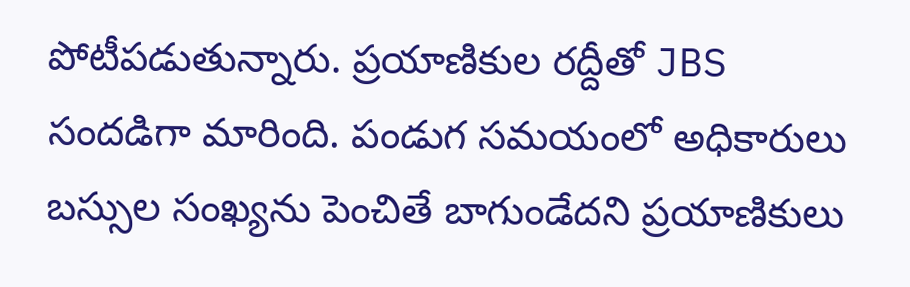పోటీపడుతున్నారు. ప్రయాణికుల రద్దీతో JBS సందడిగా మారింది. పండుగ సమయంలో అధికారులు బస్సుల సంఖ్యను పెంచితే బాగుండేదని ప్రయాణికులు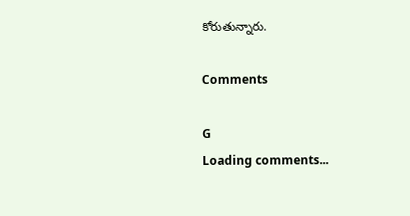కోరుతున్నారు.

Comments

G
Loading comments...